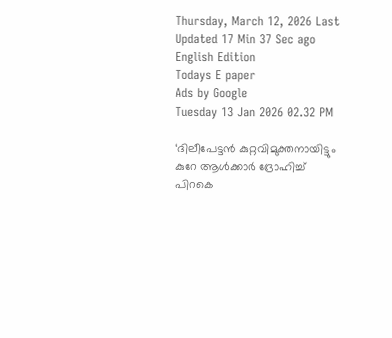Thursday, March 12, 2026 Last Updated 17 Min 37 Sec ago English Edition
Todays E paper
Ads by Google
Tuesday 13 Jan 2026 02.32 PM

‘ദിലീപേട്ടൻ ‍കുറ്റവിമുക്തനായിട്ടും കുറേ ആള്‍ക്കാർ ദ്രോഹിച്ച്‌ പിറകെ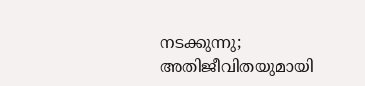നടക്കുന്നു; അതിജീവിതയുമായി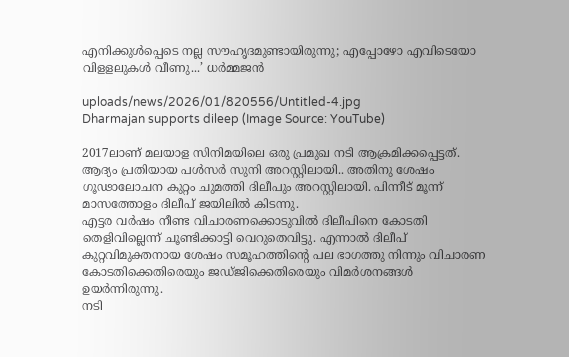എനിക്കുള്‍പ്പെടെ നല്ല സൗഹൃദമുണ്ടായിരുന്നു; എപ്പോഴോ എവിടെയോ വിളളലുകള്‍ വീണു...’ ധര്‍മ്മജൻ

uploads/news/2026/01/820556/Untitled-4.jpg
Dharmajan supports dileep (Image Source: YouTube)

2017ലാണ് മലയാള സിനിമയിലെ ഒരു പ്രമുഖ നടി ആക്രമിക്കപ്പെട്ടത്. ആദ്യം പ്രതിയായ പൾസർ സുനി അറസ്റ്റിലായി.. അതിനു ശേഷം ഗൂഢാലോചന കുറ്റം ചുമത്തി ദിലീപും അറസ്റ്റിലായി. പിന്നീട് മൂന്ന് മാസത്തോളം ദിലീപ് ജയിലില്‍ കിടന്നു.
എട്ടര വര്‍ഷം നീണ്ട വിചാരണക്കൊടുവില്‍ ദിലീപിനെ കോടതി തെളിവില്ലെന്ന് ചൂണ്ടിക്കാട്ടി വെറുതെവിട്ടു. എന്നാൽ ദിലീപ് കുറ്റവിമുക്തനായ ശേഷം സമൂഹത്തിന്റെ പല ഭാഗത്തു നിന്നും വിചാരണ കോടതിക്കെതിരെയും ജഡ്ജിക്കെതിരെയും വിമര്‍ശനങ്ങൾ ഉയര്‍ന്നിരുന്നു.
നടി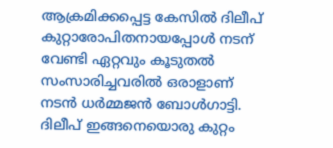ആക്രമിക്കപ്പെട്ട കേസില്‍ ദിലീപ് കുറ്റാരോപിതനായപ്പോള്‍ നടന് വേണ്ടി ഏറ്റവും കൂടുതല്‍ സംസാരിച്ചവരില്‍ ഒരാളാണ് നടൻ ധർമ്മജൻ ബോൾഗാട്ടി.
ദിലീപ് ഇങ്ങനെയൊരു കുറ്റം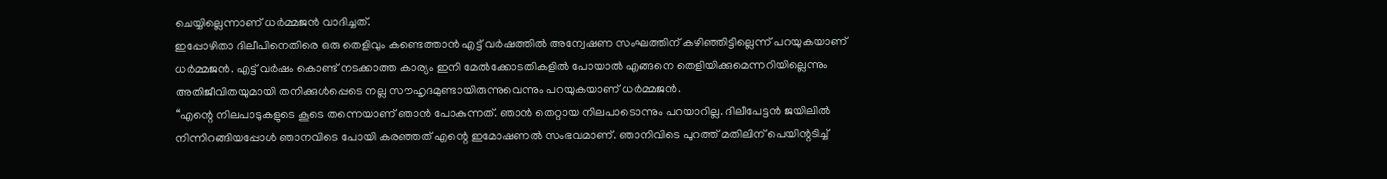ചെയ്യില്ലെന്നാണ് ധർമ്മജൻ വാദിച്ചത്.
ഇപ്പോഴിതാ ദിലീപിനെതിരെ ഒരു തെളിവും കണ്ടെത്താൻ എട്ട് വർഷത്തില്‍ അന്വേഷണ സംഘത്തിന് കഴിഞ്ഞിട്ടില്ലെന്ന് പറയുകയാണ് ധർമ്മജൻ. എട്ട് വർഷം കൊണ്ട് നടക്കാത്ത കാര്യം ഇനി മേല്‍ക്കോടതികളില്‍ പോയാല്‍ എങ്ങനെ തെളിയിക്കുമെന്നറിയില്ലെന്നും അതിജീവിതയുമായി തനിക്കുള്‍പ്പെടെ നല്ല സൗഹൃദമുണ്ടായിരുന്നുവെന്നും പറയുകയാണ് ധര്‍മ്മജന്‍.
‘‘എന്റെ നിലപാടുകളുടെ കൂടെ തന്നെയാണ് ഞാൻ പോകുന്നത്. ഞാൻ തെറ്റായ നിലപാടൊന്നും പറയാറില്ല. ദിലീപേട്ടൻ ‍ജയിലില്‍ നിന്നിറങ്ങിയപ്പോള്‍ ഞാനവിടെ പോയി കരഞ്ഞത് എന്റെ ഇമോഷണല്‍ സംഭവമാണ്. ഞാനിവിടെ പുറത്ത് മതിലിന് പെയിന്റടിച്ച്‌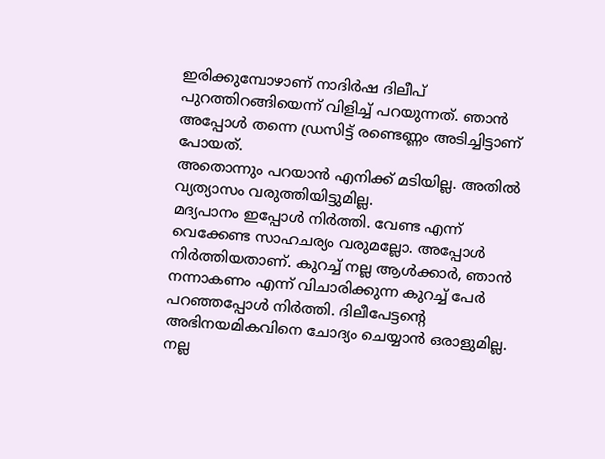ഇരിക്കുമ്പോഴാണ് നാദിർഷ ദിലീപ് പുറത്തിറങ്ങിയെന്ന് വിളിച്ച്‌ പറയുന്നത്. ഞാൻ അപ്പോള്‍ തന്നെ ഡ്രസിട്ട് രണ്ടെണ്ണം അടിച്ചിട്ടാണ് പോയത്.
അതൊന്നും പറയാൻ എനിക്ക് മടിയില്ല. അതില്‍ വ്യത്യാസം വരുത്തിയിട്ടുമില്ല.
മദ്യപാനം ഇപ്പോള്‍ നിർത്തി. വേണ്ട എന്ന് വെക്കേണ്ട സാഹചര്യം വരുമല്ലോ. അപ്പോള്‍ നിർത്തിയതാണ്. കുറച്ച്‌ നല്ല ആള്‍ക്കാർ, ഞാൻ നന്നാകണം എന്ന് വിചാരിക്കുന്ന കുറച്ച്‌ പേർ പറഞ്ഞപ്പോള്‍ നിർത്തി. ദിലീപേട്ടന്റെ അഭിനയമികവിനെ ചോദ്യം ചെയ്യാൻ ഒരാളുമില്ല. നല്ല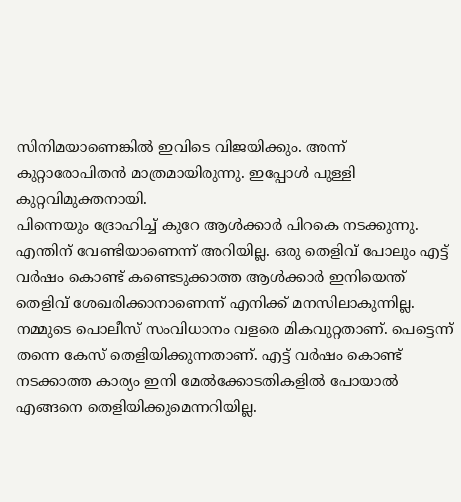സിനിമയാണെങ്കില്‍ ഇവിടെ വിജയിക്കും. അന്ന് കുറ്റാരോപിതൻ മാത്രമായിരുന്നു. ഇപ്പോള്‍ പുള്ളി കുറ്റവിമുക്തനായി.
പിന്നെയും ദ്രോഹിച്ച്‌ കുറേ ആള്‍ക്കാർ പിറകെ നടക്കുന്നു. എന്തിന് വേണ്ടിയാണെന്ന് അറിയില്ല. ഒരു തെളിവ് പോലും എട്ട് വർഷം കൊണ്ട് കണ്ടെടുക്കാത്ത ആള്‍ക്കാർ ഇനിയെന്ത് തെളിവ് ശേഖരിക്കാനാണെന്ന് എനിക്ക് മനസിലാകുന്നില്ല. നമ്മുടെ പൊലീസ് സംവിധാനം വളരെ മികവുറ്റതാണ്. പെട്ടെന്ന് തന്നെ കേസ് തെളിയിക്കുന്നതാണ്. എട്ട് വർഷം കൊണ്ട് നടക്കാത്ത കാര്യം ഇനി മേല്‍ക്കോടതികളില്‍ പോയാല്‍ എങ്ങനെ തെളിയിക്കുമെന്നറിയില്ല.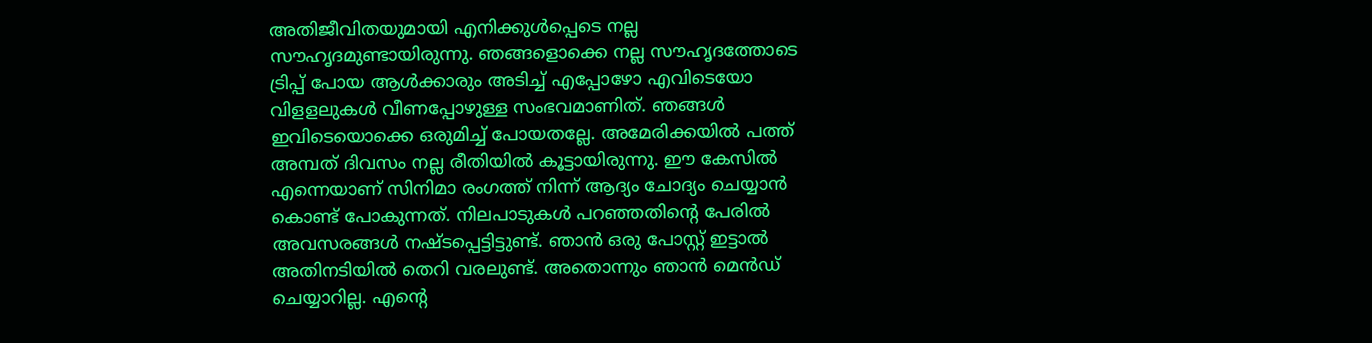അതിജീവിതയുമായി എനിക്കുള്‍പ്പെടെ നല്ല സൗഹൃദമുണ്ടായിരുന്നു. ഞങ്ങളൊക്കെ നല്ല സൗഹൃദത്തോടെ ട്രിപ്പ് പോയ ആള്‍ക്കാരും അടിച്ച്‌ എപ്പോഴോ എവിടെയോ വിളളലുകള്‍ വീണപ്പോഴുള്ള സംഭവമാണിത്. ഞങ്ങള്‍ ഇവിടെയൊക്കെ ഒരുമിച്ച്‌ പോയതല്ലേ. അമേരിക്കയില്‍ പത്ത് അമ്പത് ദിവസം നല്ല രീതിയില്‍ കൂട്ടായിരുന്നു. ഈ കേസില്‍ എന്നെയാണ് സിനിമാ രംഗത്ത് നിന്ന് ആദ്യം ചോദ്യം ചെയ്യാൻ കൊണ്ട് പോകുന്നത്. നിലപാടുകള്‍ പറഞ്ഞതിന്റെ പേരില്‍ അവസരങ്ങള്‍ നഷ്ടപ്പെട്ടിട്ടുണ്ട്. ഞാൻ ഒരു പോസ്റ്റ് ഇട്ടാല്‍ അതിനടിയില്‍ തെറി വരലുണ്ട്. അതൊന്നും ഞാൻ മെൻഡ് ചെയ്യാറില്ല. എന്റെ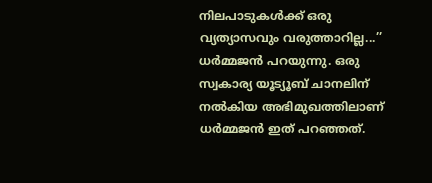നിലപാടുകള്‍ക്ക് ഒരു വ്യത്യാസവും വരുത്താറില്ല...’’ ധർമ്മജൻ പറയുന്നു. ഒരു സ്വകാര്യ യൂട്യൂബ് ചാനലിന് നല്‍കിയ അഭിമുഖത്തിലാണ് ധര്‍മ്മജന്‍ ഇത് പറഞ്ഞത്.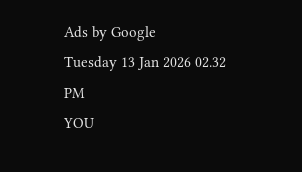Ads by Google
Tuesday 13 Jan 2026 02.32 PM
YOU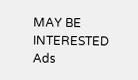MAY BE INTERESTED
Ads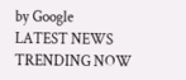by Google
LATEST NEWS
TRENDING NOW